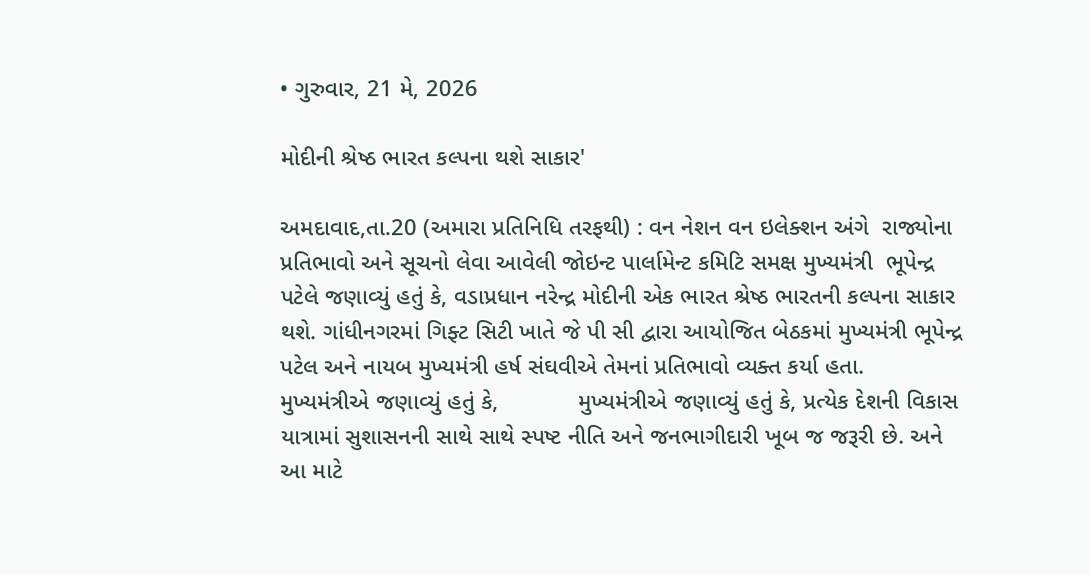• ગુરુવાર, 21 મે, 2026

મોદીની શ્રેષ્ઠ ભારત કલ્પના થશે સાકાર'

અમદાવાદ,તા.20 (અમારા પ્રતિનિધિ તરફથી) : વન નેશન વન ઇલેક્શન અંગે  રાજ્યોના પ્રતિભાવો અને સૂચનો લેવા આવેલી જોઇન્ટ પાર્લામેન્ટ કમિટિ સમક્ષ મુખ્યમંત્રી  ભૂપેન્દ્ર પટેલે જણાવ્યું હતું કે, વડાપ્રધાન નરેન્દ્ર મોદીની એક ભારત શ્રેષ્ઠ ભારતની કલ્પના સાકાર થશે. ગાંધીનગરમાં ગિફ્ટ સિટી ખાતે જે પી સી દ્વારા આયોજિત બેઠકમાં મુખ્યમંત્રી ભૂપેન્દ્ર પટેલ અને નાયબ મુખ્યમંત્રી હર્ષ સંઘવીએ તેમનાં પ્રતિભાવો વ્યક્ત કર્યા હતા.  મુખ્યમંત્રીએ જણાવ્યું હતું કે,            મુખ્યમંત્રીએ જણાવ્યું હતું કે, પ્રત્યેક દેશની વિકાસ યાત્રામાં સુશાસનની સાથે સાથે સ્પષ્ટ નીતિ અને જનભાગીદારી ખૂબ જ જરૂરી છે. અને આ માટે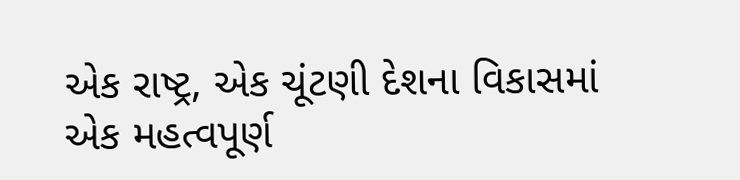એક રાષ્ટ્ર, એક ચૂંટણી દેશના વિકાસમાં એક મહત્વપૂર્ણ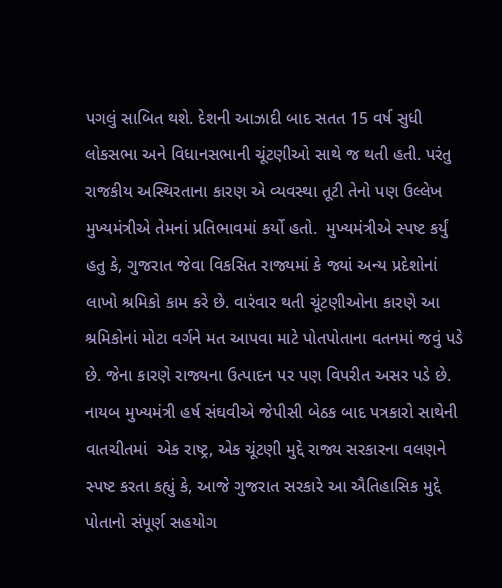પગલું સાબિત થશે. દેશની આઝાદી બાદ સતત 15 વર્ષ સુધી લોકસભા અને વિધાનસભાની ચૂંટણીઓ સાથે જ થતી હતી. પરંતુ રાજકીય અસ્થિરતાના કારણ એ વ્યવસ્થા તૂટી તેનો પણ ઉલ્લેખ મુખ્યમંત્રીએ તેમનાં પ્રતિભાવમાં કર્યો હતો.  મુખ્યમંત્રીએ સ્પષ્ટ કર્યું હતુ કે, ગુજરાત જેવા વિકસિત રાજ્યમાં કે જ્યાં અન્ય પ્રદેશોનાં લાખો શ્રમિકો કામ કરે છે. વારંવાર થતી ચૂંટણીઓના કારણે આ શ્રમિકોનાં મોટા વર્ગને મત આપવા માટે પોતપોતાના વતનમાં જવું પડે છે. જેના કારણે રાજ્યના ઉત્પાદન પર પણ વિપરીત અસર પડે છે. નાયબ મુખ્યમંત્રી હર્ષ સંઘવીએ જેપીસી બેઠક બાદ પત્રકારો સાથેની વાતચીતમાં  એક રાષ્ટ્ર, એક ચૂંટણી મુદ્દે રાજ્ય સરકારના વલણને સ્પષ્ટ કરતા કહ્યું કે, આજે ગુજરાત સરકારે આ ઐતિહાસિક મુદ્દે પોતાનો સંપૂર્ણ સહયોગ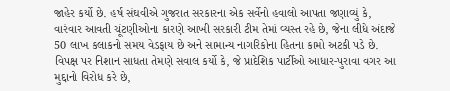જાહેર કર્યો છે. હર્ષ સંઘવીએ ગુજરાત સરકારના એક સર્વેનો હવાલો આપતા જણાવ્યું કે, વારંવાર આવતી ચૂંટણીઓના કારણે આખી સરકારી ટીમ તેમાં વ્યસ્ત રહે છે, જેના લીધે અંદાજે 50 લાખ કલાકનો સમય વેડફાય છે અને સામાન્ય નાગરિકોના હિતના કામો અટકી પડે છે. વિપક્ષ પર નિશાન સાધતા તેમણે સવાલ કર્યો કે, જે પ્રાદેશિક પાર્ટીઓ આધાર-પુરાવા વગર આ મુદ્દાનો વિરોધ કરે છે,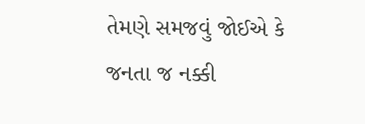તેમણે સમજવું જોઈએ કે જનતા જ નક્કી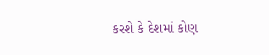કરશે કે દેશમાં કોણ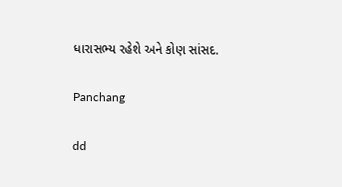ધારાસભ્ય રહેશે અને કોણ સાંસદ.

Panchang

dd